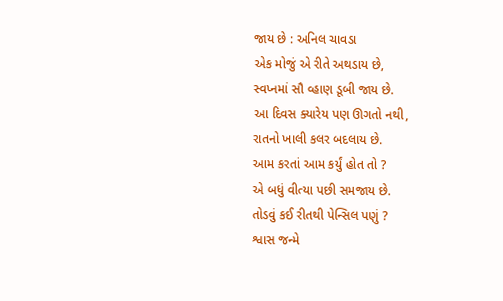જાય છે : અનિલ ચાવડા
એક મોજું એ રીતે અથડાય છે,
સ્વપ્નમાં સૌ વ્હાણ ડૂબી જાય છે.
આ દિવસ ક્યારેય પણ ઊગતો નથી,
રાતનો ખાલી કલર બદલાય છે.
આમ કરતાં આમ કર્યું હોત તો ?
એ બધું વીત્યા પછી સમજાય છે.
તોડવું કઈ રીતથી પેન્સિલ પણું ?
શ્વાસ જન્મે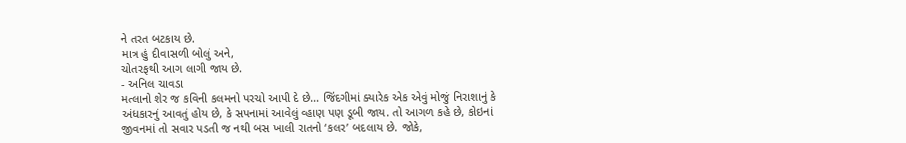ને તરત બટકાય છે.
માત્ર હું દીવાસળી બોલું અને,
ચોતરફથી આગ લાગી જાય છે.
- અનિલ ચાવડા
મત્લાનો શેર જ કવિની કલમનો પરચો આપી દે છે… જિંદગીમાં ક્યારેક એક એવું મોજું નિરાશાનું કે અંધકારનું આવતું હોય છે, કે સપનામાં આવેલું વ્હાણ પણ ડૂબી જાય. તો આગળ કહે છે, કોઇનાં જીવનમાં તો સવાર પડતી જ નથી બસ ખાલી રાતનો ‘કલર’ બદલાય છે. જોકે,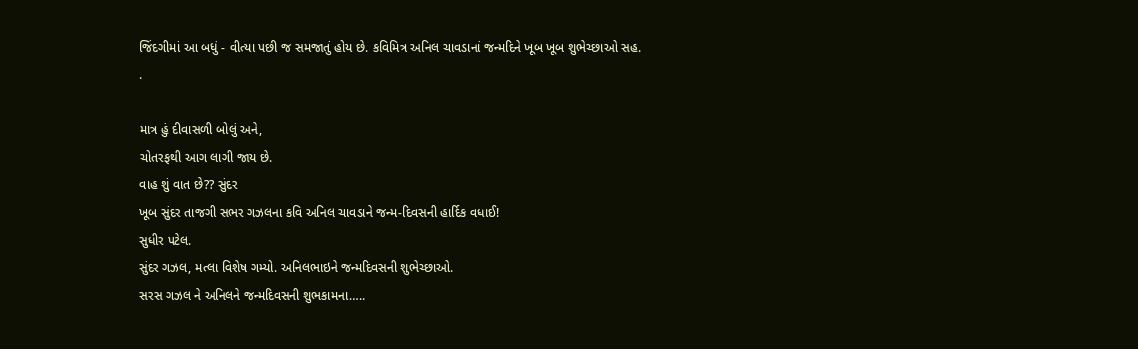જિંદગીમાં આ બધું - વીત્યા પછી જ સમજાતું હોય છે. કવિમિત્ર અનિલ ચાવડાનાં જન્મદિને ખૂબ ખૂબ શુભેચ્છાઓ સહ.
.

માત્ર હું દીવાસળી બોલું અને,
ચોતરફથી આગ લાગી જાય છે.
વાહ શું વાત છે?? સુંદર
ખૂબ સુંદર તાજગી સભર ગઝલના કવિ અનિલ ચાવડાને જન્મ-દિવસની હાર્દિક વધાઈ!
સુધીર પટેલ.
સુંદર ગઝલ, મત્લા વિશેષ ગમ્યો. અનિલભાઇને જન્મદિવસની શુભેચ્છાઓ.
સરસ ગઝલ ને અનિલને જન્મદિવસની શુભકામના…..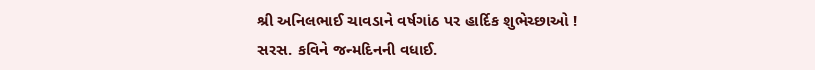શ્રી અનિલભાઈ ચાવડાને વર્ષગાંઠ પર હાર્દિક શુભેચ્છાઓ !
સરસ. કવિને જન્મદિનની વધાઈ.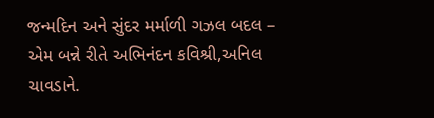જન્મદિન અને સુંદર મર્માળી ગઝલ બદલ – એમ બન્ને રીતે અભિનંદન કવિશ્રી,અનિલ ચાવડાને.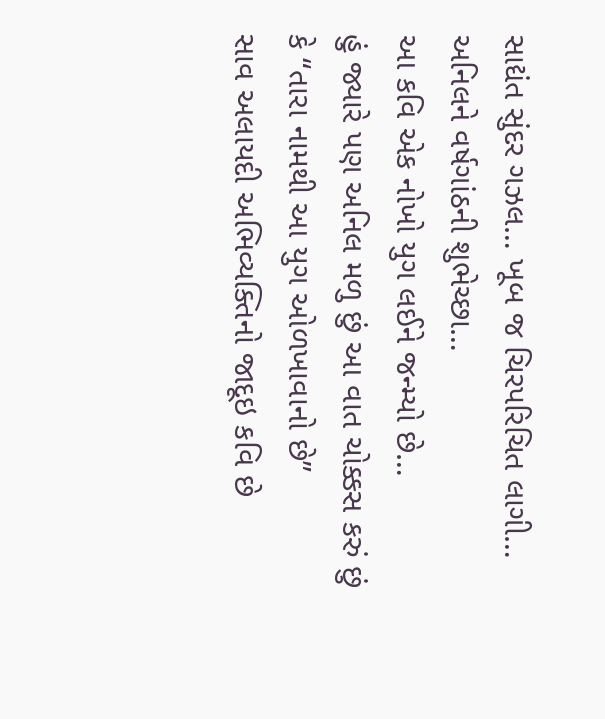સાદ્યંત સુંદર ગઝલ… ખૂબ જ ચિરપરિચિત લાગી…
અનિલને વર્ષગાંઠની શુભેચ્છા…
આ કવિ એક નોખો યુગ લઈને જન્મ્યો છે…
હું જ્યારે પણ અનિલ મળુ છું આ વાત ચોક્કસ કરું છું કે “તારા નામથી આ યુગ ઓળખાવાનો છે”
સાવ અલાયદી અભિવ્યક્તિનો જાદૂઇ કવિ છે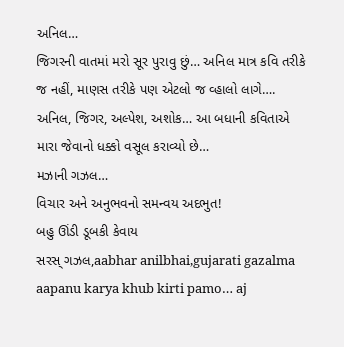અનિલ…
જિગરની વાતમાં મરો સૂર પુરાવુ છું… અનિલ માત્ર કવિ તરીકે જ નહીં, માણસ તરીકે પણ એટલો જ વ્હાલો લાગે…. અનિલ, જિગર, અલ્પેશ, અશોક… આ બધાની કવિતાએ મારા જેવાનો ધક્કો વસૂલ કરાવ્યો છે…
મઝાની ગઝલ…
વિચાર અને અનુભવનો સમન્વય અદભુત!
બહુ ઊંડી ડૂબકી કેવાય
સરસ્ ગઝલ,aabhar anilbhai,gujarati gazalma aapanu karya khub kirti pamo… aj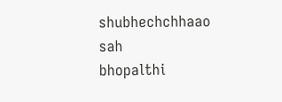shubhechchhaao sah
bhopalthi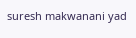suresh makwanani yad